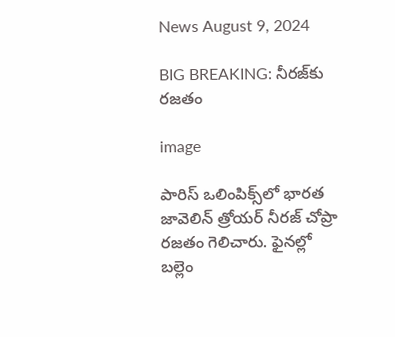News August 9, 2024

BIG BREAKING: నీరజ్‌కు రజతం

image

పారిస్ ఒలింపిక్స్‌లో భారత జావెలిన్ త్రోయర్ నీరజ్ చోప్రా రజతం గెలిచారు. ఫైనల్లో బల్లెం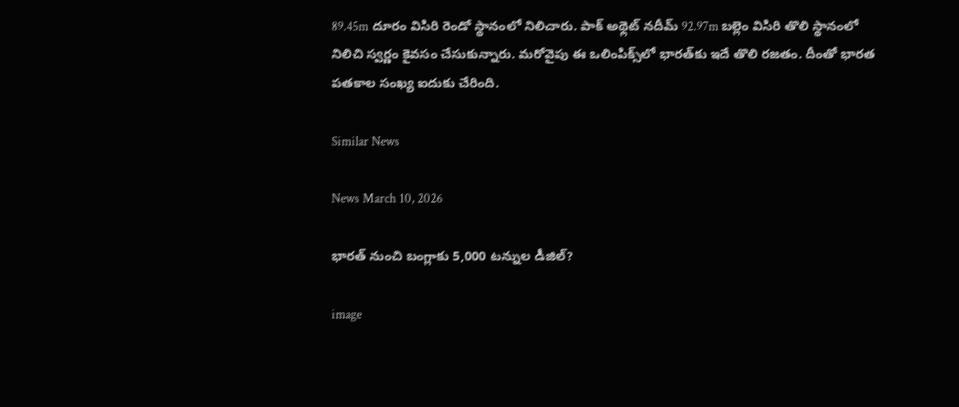89.45m దూరం విసిరి రెండో స్థానంలో నిలిచారు. పాక్ అథ్లెట్ నదీమ్ 92.97m బల్లెం విసిరి తొలి స్థానంలో నిలిచి స్వర్ణం కైవసం చేసుకున్నారు. మరోవైపు ఈ ఒలింపిక్స్‌లో భారత్‌కు ఇదే తొలి రజతం. దీంతో భారత పతకాల సంఖ్య ఐదుకు చేరింది.

Similar News

News March 10, 2026

భారత్ నుంచి బంగ్లాకు 5,000 టన్నుల డీజిల్?

image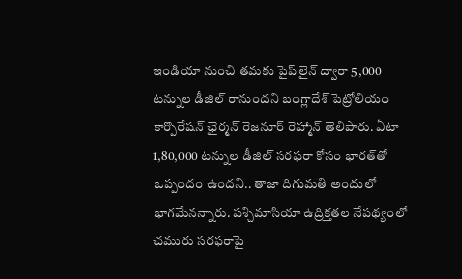ఇండియా నుంచి తమకు పైప్‌లైన్ ద్వారా 5,000 టన్నుల డీజిల్ రానుందని బంగ్లాదేశ్ పెట్రోలియం కార్పొరేషన్ ఛైర్మన్ రెజనూర్ రెహ్మాన్ తెలిపారు. ఏటా 1,80,000 టన్నుల డీజిల్ సరఫరా కోసం భారత్‌తో ఒప్పందం ఉందని.. తాజా దిగుమతి అందులో భాగమేనన్నారు. పశ్చిమాసియా ఉద్రిక్తతల నేపథ్యంలో చమురు సరఫరాపై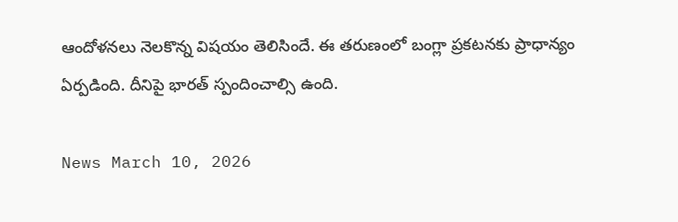ఆందోళనలు నెలకొన్న విషయం తెలిసిందే. ఈ తరుణంలో బంగ్లా ప్రకటనకు ప్రాధాన్యం ఏర్పడింది. దీనిపై భారత్ స్పందించాల్సి ఉంది.

News March 10, 2026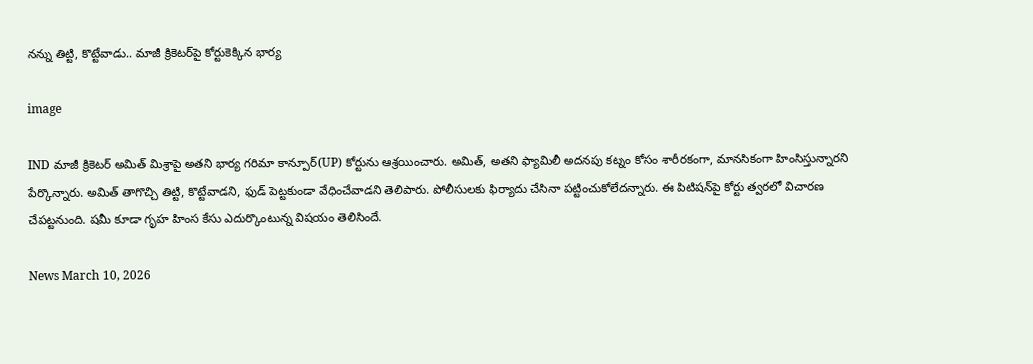నన్ను తిట్టి, కొట్టేవాడు.. మాజీ క్రికెటర్‌పై కోర్టుకెక్కిన భార్య

image

IND మాజీ క్రికెటర్ అమిత్ మిశ్రాపై అతని భార్య గరిమా కాన్పూర్(UP) కోర్టును ఆశ్రయించారు. అమిత్, అతని ఫ్యామిలీ అదనపు కట్నం కోసం శారీరకంగా, మానసికంగా హింసిస్తున్నారని పేర్కొన్నారు. అమిత్ తాగొచ్చి తిట్టి, కొట్టేవాడని, ఫుడ్ పెట్టకుండా వేధించేవాడని తెలిపారు. పోలీసులకు ఫిర్యాదు చేసినా పట్టించుకోలేదన్నారు. ఈ పిటిషన్‌పై కోర్టు త్వరలో విచారణ చేపట్టనుంది. షమీ కూడా గృహ హింస కేసు ఎదుర్కొంటున్న విషయం తెలిసిందే.

News March 10, 2026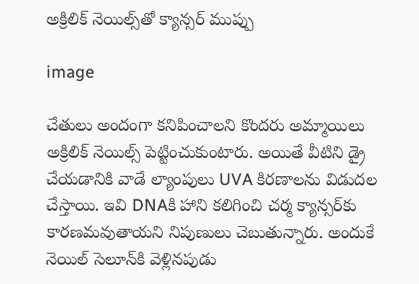అక్రిలిక్ నెయిల్స్‌తో క్యాన్సర్ ముప్పు

image

చేతులు అందంగా కనిపించాలని కొందరు అమ్మాయిలు అక్రిలిక్ నెయిల్స్ పెట్టించుకుంటారు. అయితే వీటిని డ్రై చేయడానికి వాడే ల్యాంపులు UVA కిరణాలను విడుదల చేస్తాయి. ఇవి DNAకి హాని కలిగించి చర్మ క్యాన్సర్‌కు కారణమవుతాయని నిపుణులు చెబుతున్నారు. అందుకే నెయిల్ సెలూన్‌కి వెళ్లినపుడు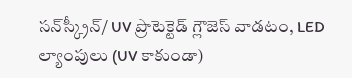సన్‌స్క్రీన్/ UV ప్రొటెక్టెడ్ గ్లౌజెస్ వాడటం, LED ల్యాంపులు (UV కాకుండా)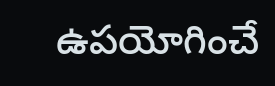ఉపయోగించే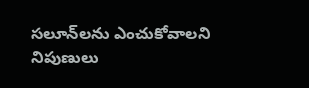సలూన్‌లను ఎంచుకోవాలని నిపుణులు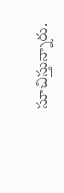సూచిస్తున్నారు.